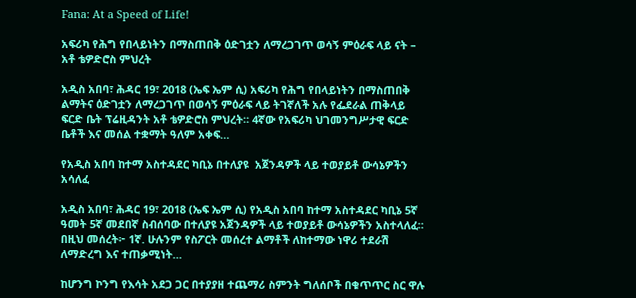Fana: At a Speed of Life!

አፍሪካ የሕግ የበላይነትን በማስጠበቅ ዕድገቷን ለማረጋገጥ ወሳኝ ምዕራፍ ላይ ናት – አቶ ቴዎድሮስ ምህረት

አዲስ አበባ፣ ሕዳር 19፣ 2018 (ኤፍ ኤም ሲ) አፍሪካ የሕግ የበላይነትን በማስጠበቅ ልማትና ዕድገቷን ለማረጋገጥ በወሳኝ ምዕራፍ ላይ ትገኛለች አሉ የፌደራል ጠቅላይ ፍርድ ቤት ፕሬዚዳንት አቶ ቴዎድሮስ ምህረት። 4ኛው የአፍሪካ ህገመንግሥታዊ ፍርድ ቤቶች እና መሰል ተቋማት ዓለም አቀፍ…

የአዲስ አበባ ከተማ አስተዳደር ካቢኔ በተለያዩ  አጀንዳዎች ላይ ተወያይቶ ውሳኔዎችን አሳለፈ

አዲስ አበባ፣ ሕዳር 19፣ 2018 (ኤፍ ኤም ሲ) የአዲስ አበባ ከተማ አስተዳደር ካቢኔ 5ኛ ዓመት 5ኛ መደበኛ ስብሰባው በተለያዩ አጀንዳዎች ላይ ተወያይቶ ውሳኔዎችን አስተላለፈ። በዚህ መሰረት፦ 1ኛ. ሁሉንም የስፖርት መሰረተ ልማቶች ለከተማው ነዋሪ ተደራሽ ለማድረግ እና ተጠቃሚነት…

ከሆንግ ኮንግ የእሳት አደጋ ጋር በተያያዘ ተጨማሪ ስምንት ግለሰቦች በቁጥጥር ስር ዋሉ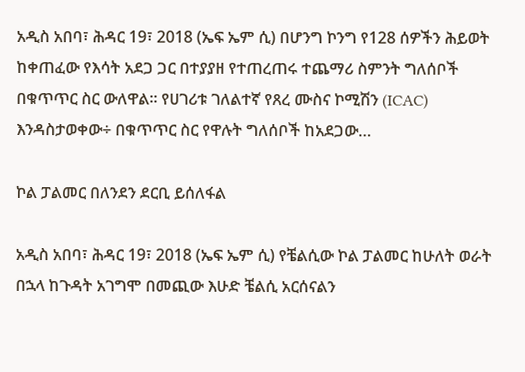አዲስ አበባ፣ ሕዳር 19፣ 2018 (ኤፍ ኤም ሲ) በሆንግ ኮንግ የ128 ሰዎችን ሕይወት ከቀጠፈው የእሳት አደጋ ጋር በተያያዘ የተጠረጠሩ ተጨማሪ ስምንት ግለሰቦች በቁጥጥር ስር ውለዋል፡፡ የሀገሪቱ ገለልተኛ የጸረ ሙስና ኮሚሽን (ICAC) እንዳስታወቀው÷ በቁጥጥር ስር የዋሉት ግለሰቦች ከአደጋው…

ኮል ፓልመር በለንደን ደርቢ ይሰለፋል

አዲስ አበባ፣ ሕዳር 19፣ 2018 (ኤፍ ኤም ሲ) የቼልሲው ኮል ፓልመር ከሁለት ወራት በኋላ ከጉዳት አገግሞ በመጪው እሁድ ቼልሲ አርሰናልን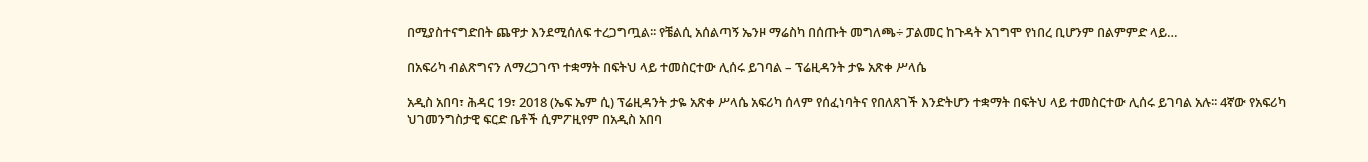በሚያስተናግድበት ጨዋታ እንደሚሰለፍ ተረጋግጧል፡፡ የቼልሲ አሰልጣኝ ኤንዞ ማሬስካ በሰጡት መግለጫ÷ ፓልመር ከጉዳት አገግሞ የነበረ ቢሆንም በልምምድ ላይ…

በአፍሪካ ብልጽግናን ለማረጋገጥ ተቋማት በፍትህ ላይ ተመስርተው ሊሰሩ ይገባል – ፕሬዚዳንት ታዬ አጽቀ ሥላሴ

አዲስ አበባ፣ ሕዳር 19፣ 2018 (ኤፍ ኤም ሲ) ፕሬዚዳንት ታዬ አጽቀ ሥላሴ አፍሪካ ሰላም የሰፈነባትና የበለጸገች እንድትሆን ተቋማት በፍትህ ላይ ተመስርተው ሊሰሩ ይገባል አሉ፡፡ 4ኛው የአፍሪካ ህገመንግስታዊ ፍርድ ቤቶች ሲምፖዚየም በአዲስ አበባ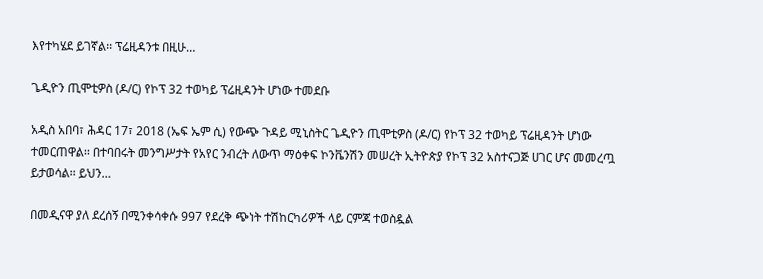እየተካሄደ ይገኛል፡፡ ፕሬዚዳንቱ በዚሁ…

ጌዲዮን ጢሞቲዎስ (ዶ/ር) የኮፕ 32 ተወካይ ፕሬዚዳንት ሆነው ተመደቡ

አዲስ አበባ፣ ሕዳር 17፣ 2018 (ኤፍ ኤም ሲ) የውጭ ጉዳይ ሚኒስትር ጌዲዮን ጢሞቲዎስ (ዶ/ር) የኮፕ 32 ተወካይ ፕሬዚዳንት ሆነው ተመርጠዋል፡፡ በተባበሩት መንግሥታት የአየር ንብረት ለውጥ ማዕቀፍ ኮንቬንሽን መሠረት ኢትዮጵያ የኮፕ 32 አስተናጋጅ ሀገር ሆና መመረጧ ይታወሳል፡፡ ይህን…

በመዲናዋ ያለ ደረሰኝ በሚንቀሳቀሱ 997 የደረቅ ጭነት ተሽከርካሪዎች ላይ ርምጃ ተወስዷል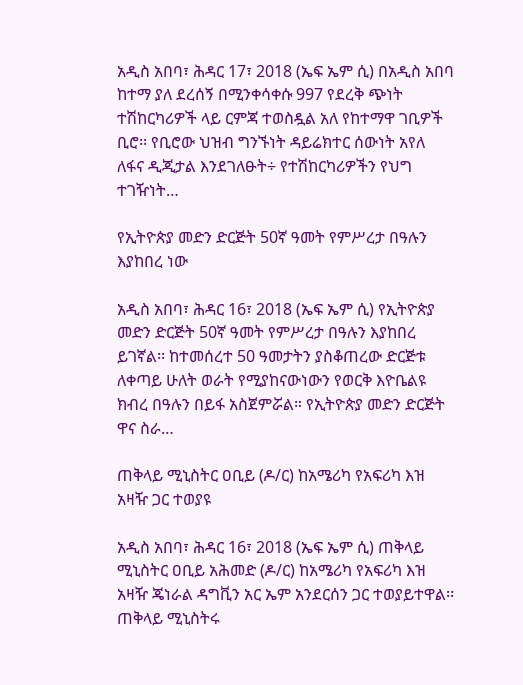አዲስ አበባ፣ ሕዳር 17፣ 2018 (ኤፍ ኤም ሲ) በአዲስ አበባ ከተማ ያለ ደረሰኝ በሚንቀሳቀሱ 997 የደረቅ ጭነት ተሽከርካሪዎች ላይ ርምጃ ተወስዷል አለ የከተማዋ ገቢዎች ቢሮ፡፡ የቢሮው ህዝብ ግንኙነት ዳይሬክተር ሰውነት አየለ ለፋና ዲጂታል እንደገለፁት÷ የተሽከርካሪዎችን የህግ ተገዥነት…

የኢትዮጵያ መድን ድርጅት 50ኛ ዓመት የምሥረታ በዓሉን እያከበረ ነው

አዲስ አበባ፣ ሕዳር 16፣ 2018 (ኤፍ ኤም ሲ) የኢትዮጵያ መድን ድርጅት 50ኛ ዓመት የምሥረታ በዓሉን እያከበረ ይገኛል፡፡ ከተመሰረተ 50 ዓመታትን ያስቆጠረው ድርጅቱ ለቀጣይ ሁለት ወራት የሚያከናውነውን የወርቅ እዮቤልዩ ክብረ በዓሉን በይፋ አስጀምሯል። የኢትዮጵያ መድን ድርጅት ዋና ስራ…

ጠቅላይ ሚኒስትር ዐቢይ (ዶ/ር) ከአሜሪካ የአፍሪካ እዝ አዛዥ ጋር ተወያዩ

አዲስ አበባ፣ ሕዳር 16፣ 2018 (ኤፍ ኤም ሲ) ጠቅላይ ሚኒስትር ዐቢይ አሕመድ (ዶ/ር) ከአሜሪካ የአፍሪካ እዝ አዛዥ ጄነራል ዳግቪን አር ኤም አንደርሰን ጋር ተወያይተዋል፡፡ ጠቅላይ ሚኒስትሩ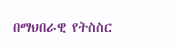በማህበራዊ የትስስር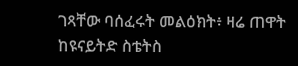ገጻቸው ባሰፈሩት መልዕክት፥ ዛሬ ጠዋት ከዩናይትድ ስቴትስ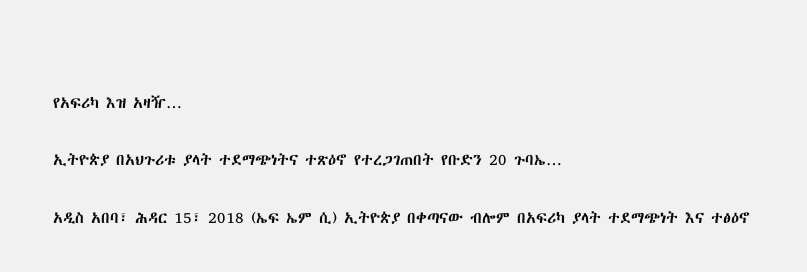የአፍሪካ እዝ አዛዥ…

ኢትዮጵያ በአህጉሪቱ ያላት ተደማጭነትና ተጽዕኖ የተረጋገጠበት የቡድን 20 ጉባኤ…

አዲስ አበባ፣ ሕዳር 15፣ 2018 (ኤፍ ኤም ሲ) ኢትዮጵያ በቀጣናው ብሎም በአፍሪካ ያላት ተደማጭነት እና ተፅዕኖ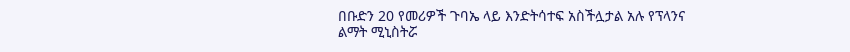በቡድን 20 የመሪዎች ጉባኤ ላይ እንድትሳተፍ አስችሏታል አሉ የፕላንና ልማት ሚኒስትሯ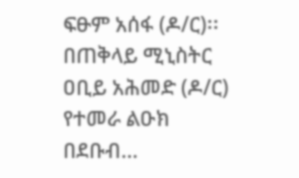ፍፁም አሰፋ (ዶ/ር)፡፡ በጠቅላይ ሚኒስትር ዐቢይ አሕመድ (ዶ/ር) የተመራ ልዑክ በደቡብ…